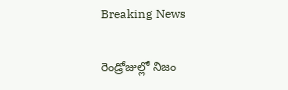Breaking News

రెండ్రోజుల్లో నిజం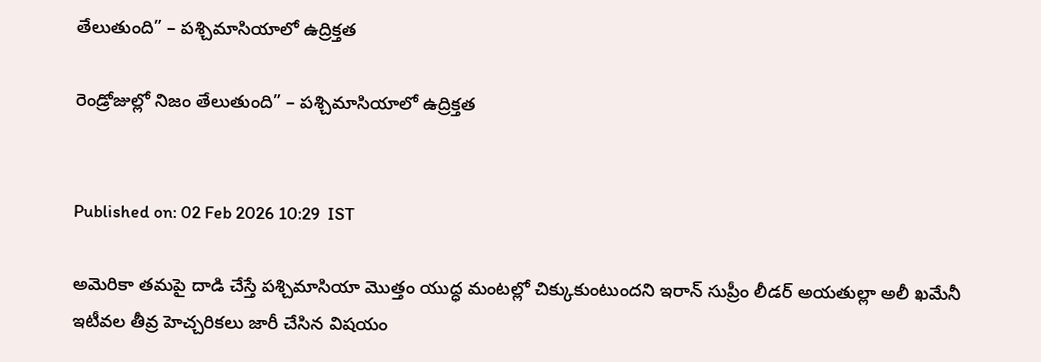తేలుతుంది” – పశ్చిమాసియాలో ఉద్రిక్తత

రెండ్రోజుల్లో నిజం తేలుతుంది” – పశ్చిమాసియాలో ఉద్రిక్తత


Published on: 02 Feb 2026 10:29  IST

అమెరికా తమపై దాడి చేస్తే పశ్చిమాసియా మొత్తం యుద్ధ మంటల్లో చిక్కుకుంటుందని ఇరాన్ సుప్రీం లీడర్ అయతుల్లా అలీ ఖమేనీ ఇటీవల తీవ్ర హెచ్చరికలు జారీ చేసిన విషయం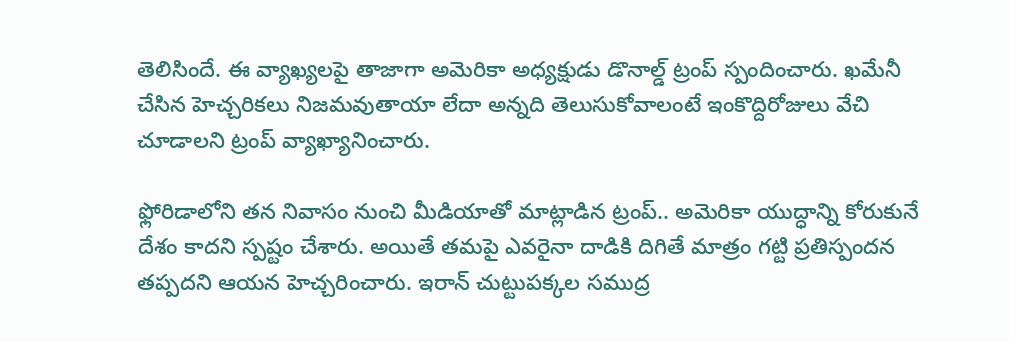తెలిసిందే. ఈ వ్యాఖ్యలపై తాజాగా అమెరికా అధ్యక్షుడు డొనాల్డ్ ట్రంప్ స్పందించారు. ఖమేనీ చేసిన హెచ్చరికలు నిజమవుతాయా లేదా అన్నది తెలుసుకోవాలంటే ఇంకొద్దిరోజులు వేచి చూడాలని ట్రంప్ వ్యాఖ్యానించారు.

ఫ్లోరిడాలోని తన నివాసం నుంచి మీడియాతో మాట్లాడిన ట్రంప్.. అమెరికా యుద్ధాన్ని కోరుకునే దేశం కాదని స్పష్టం చేశారు. అయితే తమపై ఎవరైనా దాడికి దిగితే మాత్రం గట్టి ప్రతిస్పందన తప్పదని ఆయన హెచ్చరించారు. ఇరాన్ చుట్టుపక్కల సముద్ర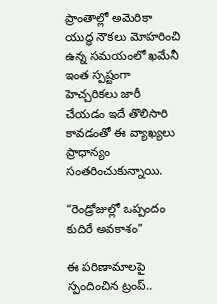ప్రాంతాల్లో అమెరికా యుద్ధ నౌకలు మోహరించి ఉన్న సమయంలో ఖమేనీ ఇంత స్పష్టంగా హెచ్చరికలు జారీ చేయడం ఇదే తొలిసారి కావడంతో ఈ వ్యాఖ్యలు ప్రాధాన్యం సంతరించుకున్నాయి.

“రెండ్రోజుల్లో ఒప్పందం కుదిరే అవకాశం”

ఈ పరిణామాలపై స్పందించిన ట్రంప్..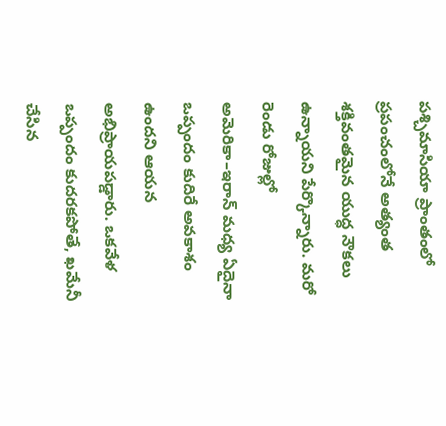పశ్చిమాసియా ప్రాంతంలో ప్రపంచంలోనే అత్యంత శక్తివంతమైన యుద్ధ నౌకలు ఉన్నాయని పేర్కొన్నారు. మరో రెండు రోజుల్లో అమెరికా–ఇరాన్ మధ్య ఏదైనా ఒప్పందం కుదిరే అవకాశం ఉందని ఆయన అభిప్రాయపడ్డారు. ఒకవేళ ఒప్పందం కుదరకపోతే, ఖమేనీ చేసిన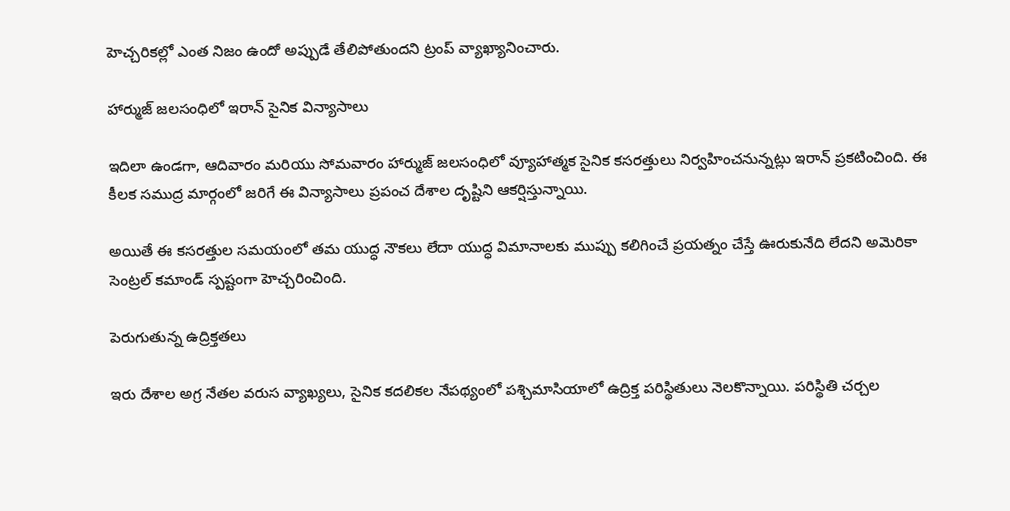హెచ్చరికల్లో ఎంత నిజం ఉందో అప్పుడే తేలిపోతుందని ట్రంప్ వ్యాఖ్యానించారు.

హార్ముజ్ జలసంధిలో ఇరాన్ సైనిక విన్యాసాలు

ఇదిలా ఉండగా, ఆదివారం మరియు సోమవారం హార్ముజ్ జలసంధిలో వ్యూహాత్మక సైనిక కసరత్తులు నిర్వహించనున్నట్లు ఇరాన్ ప్రకటించింది. ఈ కీలక సముద్ర మార్గంలో జరిగే ఈ విన్యాసాలు ప్రపంచ దేశాల దృష్టిని ఆకర్షిస్తున్నాయి.

అయితే ఈ కసరత్తుల సమయంలో తమ యుద్ధ నౌకలు లేదా యుద్ధ విమానాలకు ముప్పు కలిగించే ప్రయత్నం చేస్తే ఊరుకునేది లేదని అమెరికా సెంట్రల్ కమాండ్ స్పష్టంగా హెచ్చరించింది.

పెరుగుతున్న ఉద్రిక్తతలు

ఇరు దేశాల అగ్ర నేతల వరుస వ్యాఖ్యలు, సైనిక కదలికల నేపథ్యంలో పశ్చిమాసియాలో ఉద్రిక్త పరిస్థితులు నెలకొన్నాయి. పరిస్థితి చర్చల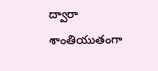ద్వారా శాంతియుతంగా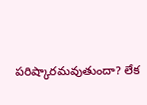పరిష్కారమవుతుందా? లేక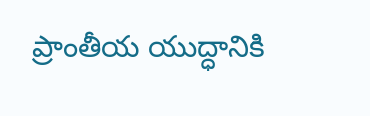ప్రాంతీయ యుద్ధానికి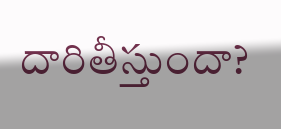దారితీస్తుందా?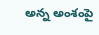అన్న అంశంపై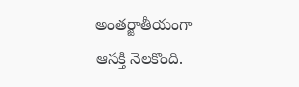అంతర్జాతీయంగా ఆసక్తి నెలకొంది.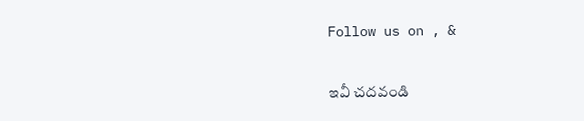Follow us on , &

ఇవీ చదవండి